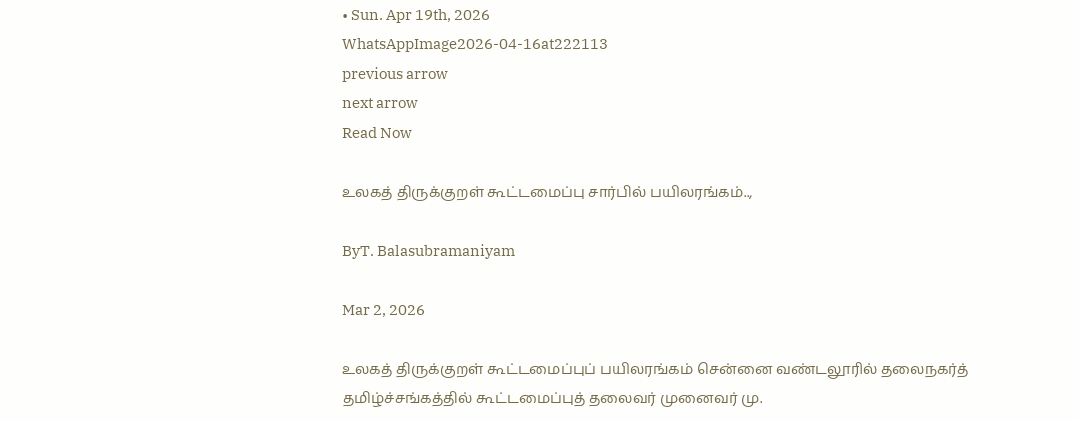• Sun. Apr 19th, 2026
WhatsAppImage2026-04-16at222113
previous arrow
next arrow
Read Now

உலகத் திருக்குறள் கூட்டமைப்பு சார்பில் பயிலரங்கம்..,

ByT. Balasubramaniyam

Mar 2, 2026

உலகத் திருக்குறள் கூட்டமைப்புப் பயிலரங்கம் சென்னை வண்டலூரில் தலைநகர்த் தமிழ்ச்சங்கத்தில் கூட்டமைப்புத் தலைவர் முனைவர் மு.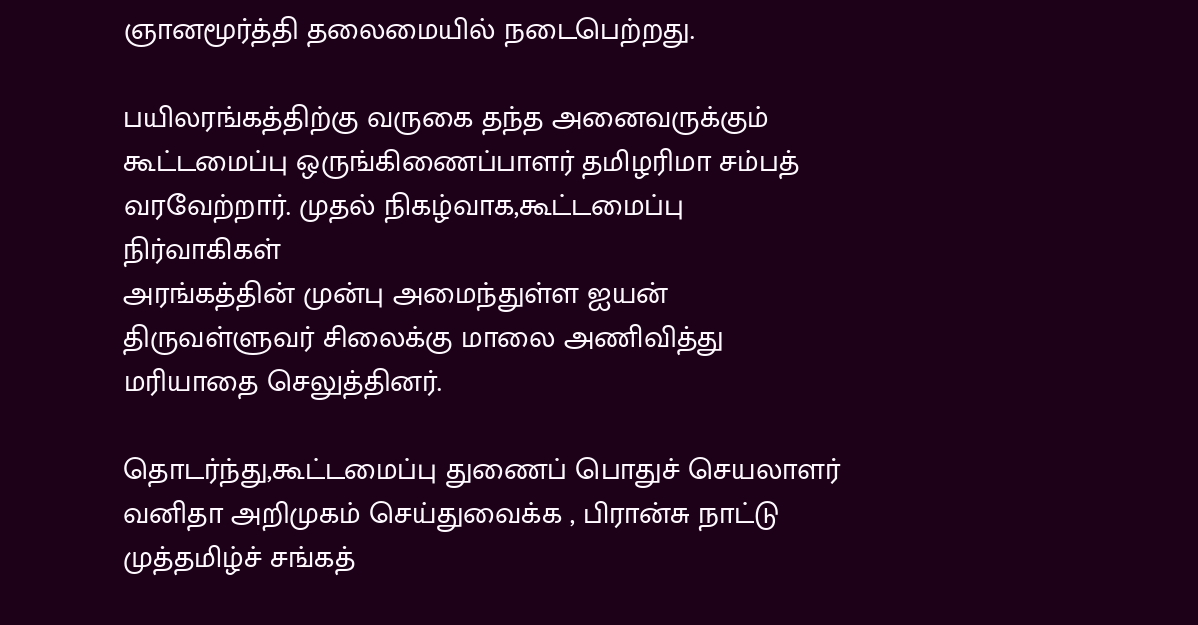ஞானமூர்த்தி தலைமையில் நடைபெற்றது.

பயிலரங்கத்திற்கு வருகை தந்த அனைவருக்கும் கூட்டமைப்பு ஒருங்கிணைப்பாளர் தமிழரிமா சம்பத் வரவேற்றார். முதல் நிகழ்வாக,கூட்டமைப்பு நிர்வாகிகள்
அரங்கத்தின் முன்பு அமைந்துள்ள ஐயன் திருவள்ளுவர் சிலைக்கு மாலை அணிவித்து மரியாதை செலுத்தினர்.

தொடர்ந்து,கூட்டமைப்பு துணைப் பொதுச் செயலாளர் வனிதா அறிமுகம் செய்துவைக்க , பிரான்சு நாட்டு முத்தமிழ்ச் சங்கத்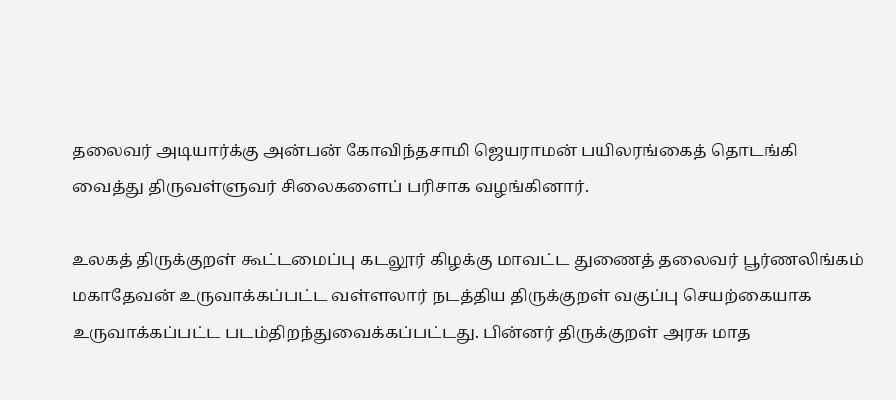தலைவர் அடியார்க்கு அன்பன் கோவிந்தசாமி ஜெயராமன் பயிலரங்கைத் தொடங்கி வைத்து திருவள்ளுவர் சிலைகளைப் பரிசாக வழங்கினார்.

உலகத் திருக்குறள் கூட்டமைப்பு கடலூர் கிழக்கு மாவட்ட துணைத் தலைவர் பூர்ணலிங்கம் மகாதேவன் உருவாக்கப்பட்ட வள்ளலார் நடத்திய திருக்குறள் வகுப்பு செயற்கையாக உருவாக்கப்பட்ட படம்திறந்துவைக்கப்பட்டது. பின்னர் திருக்குறள் அரசு மாத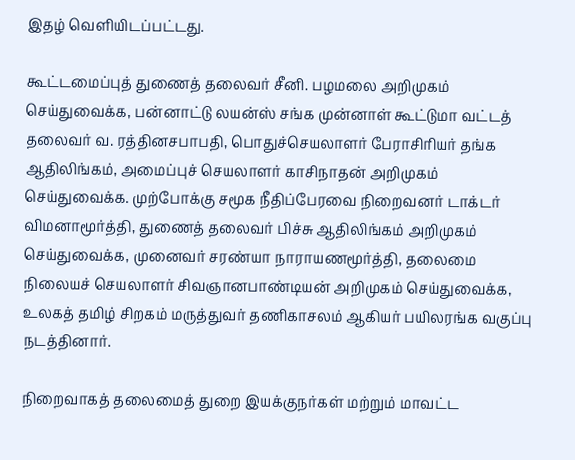இதழ் வெளியிடப்பட்டது.

கூட்டமைப்புத் துணைத் தலைவர் சீனி. பழமலை அறிமுகம் செய்துவைக்க, பன்னாட்டு லயன்ஸ் சங்க முன்னாள் கூட்டுமா வட்டத் தலைவர் வ. ரத்தினசபாபதி, பொதுச்செயலாளர் பேராசிரியர் தங்க ஆதிலிங்கம், அமைப்புச் செயலாளர் காசிநாதன் அறிமுகம் செய்துவைக்க. முற்போக்கு சமூக நீதிப்பேரவை நிறைவனர் டாக்டர் விமனாமூர்த்தி, துணைத் தலைவர் பிச்சு ஆதிலிங்கம் அறிமுகம் செய்துவைக்க, முனைவர் சரண்யா நாராயணமூர்த்தி, தலைமை நிலையச் செயலாளர் சிவஞானபாண்டியன் அறிமுகம் செய்துவைக்க,  உலகத் தமிழ் சிறகம் மருத்துவர் தணிகாசலம் ஆகியர் பயிலரங்க வகுப்பு நடத்தினார்.

நிறைவாகத் தலைமைத் துறை இயக்குநர்கள் மற்றும் மாவட்ட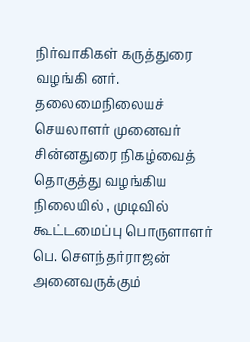நிர்வாகிகள் கருத்துரை வழங்கி னர். தலைமைநிலையச் செயலாளர் முனைவர் சின்னதுரை நிகழ்வைத் தொகுத்து வழங்கிய நிலையில் , முடிவில் கூட்டமைப்பு பொருளாளர் பெ. சௌந்தர்ராஜன் அனைவருக்கும்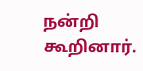நன்றி கூறினார்.